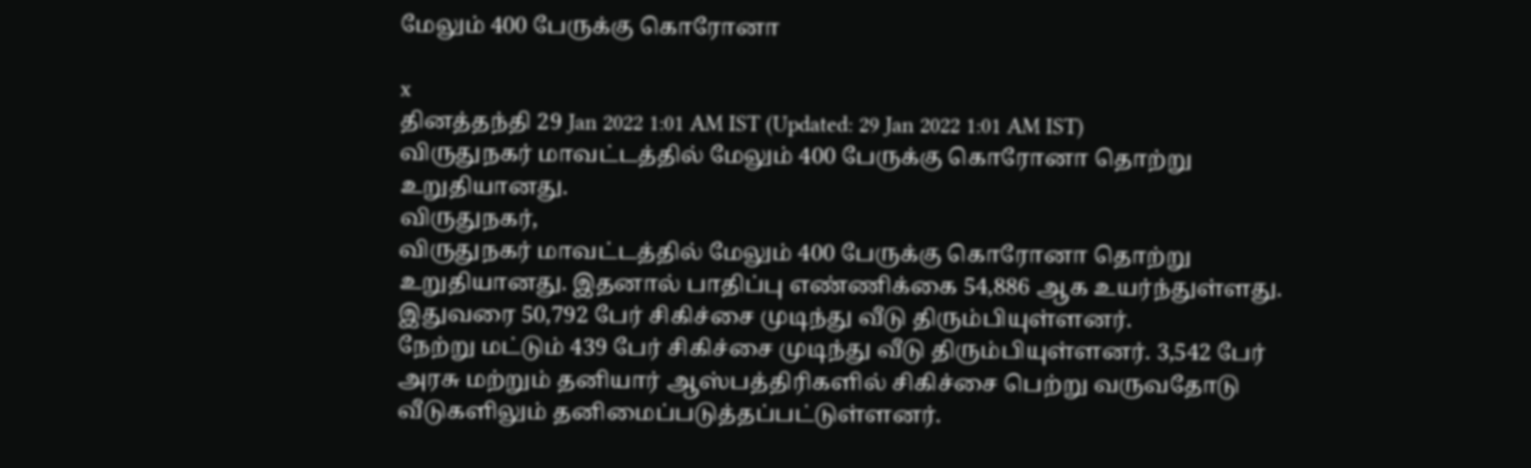மேலும் 400 பேருக்கு கொரோனா

x
தினத்தந்தி 29 Jan 2022 1:01 AM IST (Updated: 29 Jan 2022 1:01 AM IST)
விருதுநகர் மாவட்டத்தில் மேலும் 400 பேருக்கு கொரோனா தொற்று உறுதியானது.
விருதுநகர்,
விருதுநகர் மாவட்டத்தில் மேலும் 400 பேருக்கு கொரோனா தொற்று உறுதியானது. இதனால் பாதிப்பு எண்ணிக்கை 54,886 ஆக உயர்ந்துள்ளது. இதுவரை 50,792 பேர் சிகிச்சை முடிந்து வீடு திரும்பியுள்ளனர்.
நேற்று மட்டும் 439 பேர் சிகிச்சை முடிந்து வீடு திரும்பியுள்ளனர். 3,542 பேர் அரசு மற்றும் தனியார் ஆஸ்பத்திரிகளில் சிகிச்சை பெற்று வருவதோடு வீடுகளிலும் தனிமைப்படுத்தப்பட்டுள்ளனர்.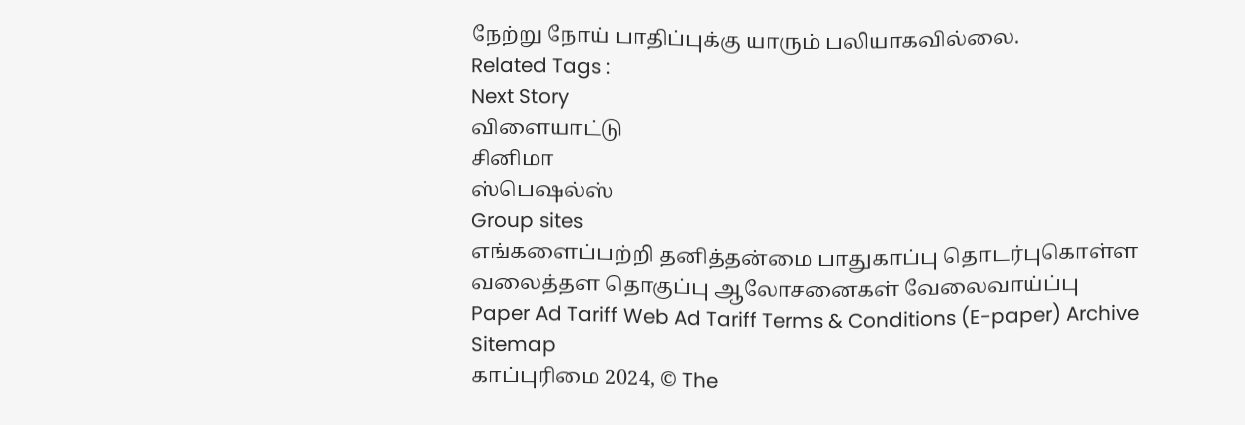நேற்று நோய் பாதிப்புக்கு யாரும் பலியாகவில்லை.
Related Tags :
Next Story
விளையாட்டு
சினிமா
ஸ்பெஷல்ஸ்
Group sites
எங்களைப்பற்றி தனித்தன்மை பாதுகாப்பு தொடர்புகொள்ள வலைத்தள தொகுப்பு ஆலோசனைகள் வேலைவாய்ப்பு
Paper Ad Tariff Web Ad Tariff Terms & Conditions (E-paper) Archive Sitemap
காப்புரிமை 2024, © The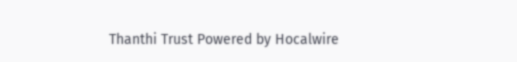Thanthi Trust Powered by Hocalwire